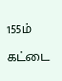155ம் கட்டை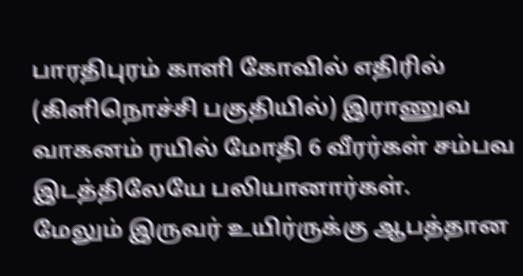பாரதிபுரம் காளி கோவில் எதிரில் (கிளிநொச்சி பகுதியில்) இராணுவ வாகனம் ரயில் மோதி 6 வீரர்கள் சம்பவ இடத்திலேயே பலியானார்கள்.
மேலும் இருவர் உயிர்ருக்கு ஆபத்தான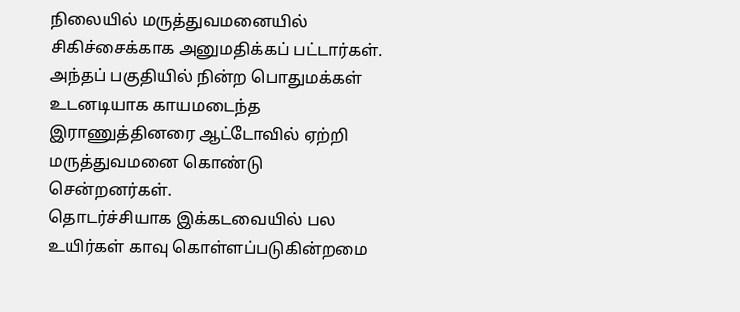நிலையில் மருத்துவமனையில் சிகிச்சைக்காக அனுமதிக்கப் பட்டார்கள்.
அந்தப் பகுதியில் நின்ற பொதுமக்கள் உடனடியாக காயமடைந்த இராணுத்தினரை ஆட்டோவில் ஏற்றி மருத்துவமனை கொண்டு சென்றனர்கள்.
தொடர்ச்சியாக இக்கடவையில் பல உயிர்கள் காவு கொள்ளப்படுகின்றமை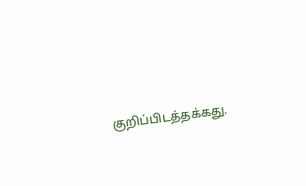குறிப்பிடத்தக்கது.